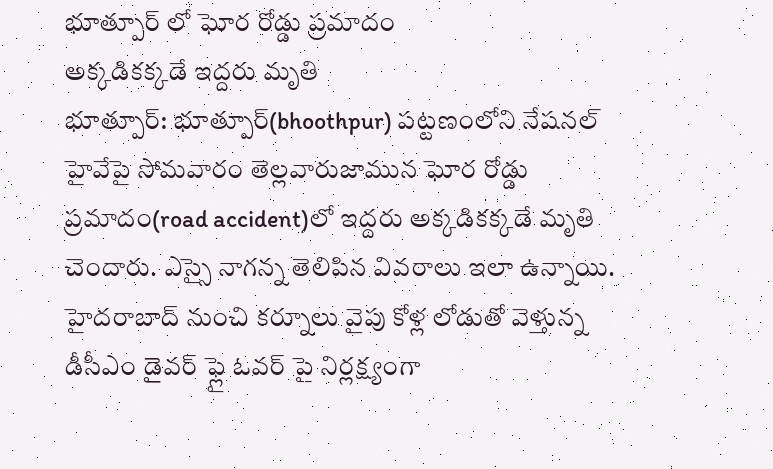భూత్పూర్ లో ఘోర రోడ్డు ప్రమాదం
అక్కడికక్కడే ఇద్దరు మృతి
భూత్పూర్: భూత్పూర్(bhoothpur) పట్టణంలోని నేషనల్ హైవేపై సోమవారం తెల్లవారుజామున ఘోర రోడ్డు ప్రమాదం(road accident)లో ఇద్దరు అక్కడికక్కడే మృతి చెందారు. ఎస్సై నాగన్న తెలిపిన వివరాలు ఇలా ఉన్నాయి. హైదరాబాద్ నుంచి కర్నూలు వైపు కోళ్ల లోడుతో వెళ్తున్న డీసీఎం డైవర్ ఫ్లై ఓవర్ పై నిర్లక్ష్యంగా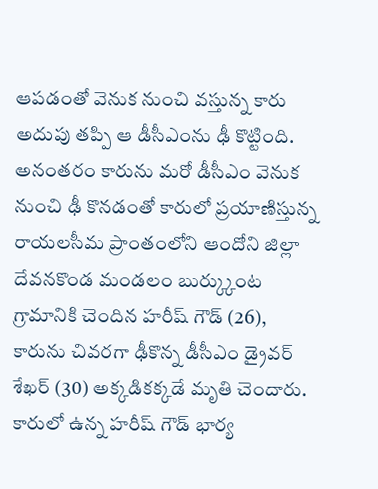ఆపడంతో వెనుక నుంచి వస్తున్న కారు అదుపు తప్పి ఆ డీసీఎంను ఢీ కొట్టింది. అనంతరం కారును మరో డీసీఎం వెనుక నుంచి ఢీ కొనడంతో కారులో ప్రయాణిస్తున్న రాయలసీమ ప్రాంతంలోని ఆందోని జిల్లా దేవనకొండ మండలం బుర్క్కుంట గ్రామానికి చెందిన హరీష్ గౌడ్ (26), కారును చివరగా ఢీకొన్న డీసీఎం డ్రైవర్ శేఖర్ (30) అక్కడికక్కడే మృతి చెందారు. కారులో ఉన్న హరీష్ గౌడ్ భార్య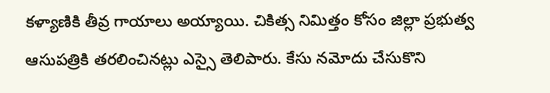కళ్యాణికి తీవ్ర గాయాలు అయ్యాయి. చికిత్స నిమిత్తం కోసం జిల్లా ప్రభుత్వ ఆసుపత్రికి తరలించినట్లు ఎస్సై తెలిపారు. కేసు నమోదు చేసుకొని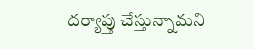దర్యాప్తు చేస్తున్నామని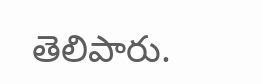తెలిపారు.